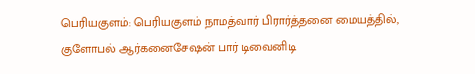பெரியகுளம்: பெரியகுளம் நாமத்வார் பிரார்த்தனை மையத்தில், குளோபல் ஆர்கனைசேஷன் பார் டிவைனிடி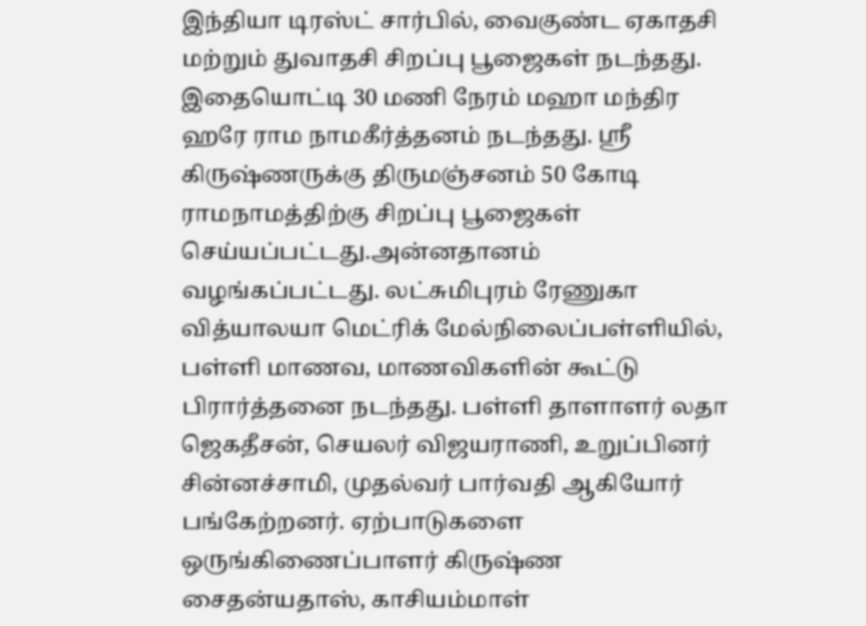இந்தியா டிரஸ்ட் சார்பில், வைகுண்ட ஏகாதசி மற்றும் துவாதசி சிறப்பு பூஜைகள் நடந்தது. இதையொட்டி 30 மணி நேரம் மஹா மந்திர ஹரே ராம நாமகீர்த்தனம் நடந்தது. ஸ்ரீ கிருஷ்ணருக்கு திருமஞ்சனம் 50 கோடி ராமநாமத்திற்கு சிறப்பு பூஜைகள் செய்யப்பட்டது.அன்னதானம் வழங்கப்பட்டது. லட்சுமிபுரம் ரேணுகா வித்யாலயா மெட்ரிக் மேல்நிலைப்பள்ளியில், பள்ளி மாணவ, மாணவிகளின் கூட்டு பிரார்த்தனை நடந்தது. பள்ளி தாளாளர் லதா ஜெகதீசன், செயலர் விஜயராணி, உறுப்பினர் சின்னச்சாமி, முதல்வர் பார்வதி ஆகியோர் பங்கேற்றனர். ஏற்பாடுகளை ஒருங்கிணைப்பாளர் கிருஷ்ண சைதன்யதாஸ், காசியம்மாள்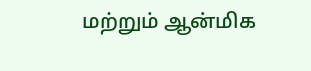மற்றும் ஆன்மிக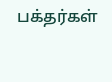பக்தர்கள்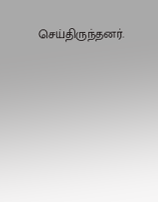செய்திருந்தனர்.